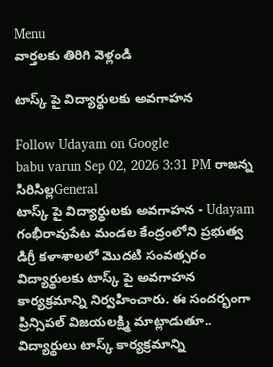Menu
వార్తలకు తిరిగి వెళ్లండి

టాస్క్ పై విద్యార్థులకు అవగాహన

Follow Udayam on Google
babu varun Sep 02, 2026 3:31 PM రాజన్న సిరిసిల్లGeneral
టాస్క్ పై విద్యార్థులకు అవగాహన - Udayam
గంభీరావుపేట మండల కేంద్రంలోని ప్రభుత్వ డిగ్రీ కళాశాలలో మొదటి సంవత్సరం విద్యార్థులకు టాస్క్ పై అవగాహన కార్యక్రమాన్ని నిర్వహించారు. ఈ సందర్భంగా ప్రిన్సిపల్ విజయలక్ష్మి మాట్లాడుతూ.. విద్యార్థులు టాస్క్ కార్యక్రమాన్ని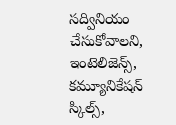సద్వినియం చేసుకోవాలని, ఇంటెలిజెన్స్, కమ్యూనికేషన్ స్కిల్స్,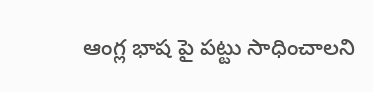ఆంగ్ల భాష పై పట్టు సాధించాలని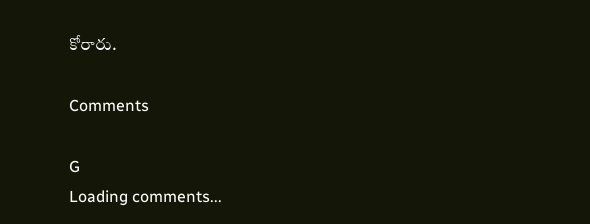కోరారు.

Comments

G
Loading comments...